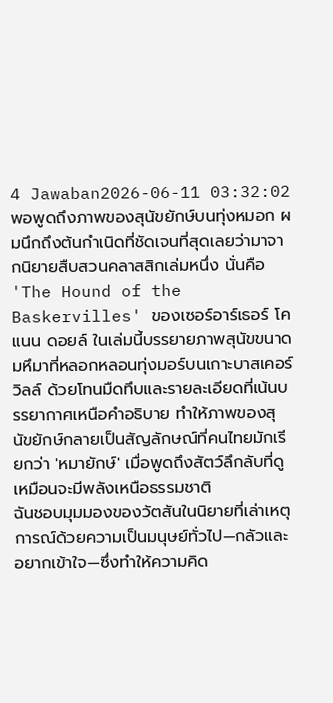4 Jawaban2026-06-11 03:32:02
พอพูดถึงภาพของสุนัขยักษ์บนทุ่งหมอก ผมนึกถึงต้นกำเนิดที่ชัดเจนที่สุดเลยว่ามาจากนิยายสืบสวนคลาสสิกเล่มหนึ่ง นั่นคือ 'The Hound of the Baskervilles' ของเซอร์อาร์เธอร์ โคแนน ดอยล์ ในเล่มนี้บรรยายภาพสุนัขขนาดมหึมาที่หลอกหลอนทุ่งมอร์บนเกาะบาสเคอร์วิลล์ ด้วยโทนมืดทึบและรายละเอียดที่เน้นบรรยากาศเหนือคำอธิบาย ทำให้ภาพของสุนัขยักษ์กลายเป็นสัญลักษณ์ที่คนไทยมักเรียกว่า 'หมายักษ์' เมื่อพูดถึงสัตว์ลึกลับที่ดูเหมือนจะมีพลังเหนือธรรมชาติ
ฉันชอบมุมมองของวัตสันในนิยายที่เล่าเหตุการณ์ด้วยความเป็นมนุษย์ทั่วไป—กลัวและอยากเข้าใจ—ซึ่งทำให้ความคิด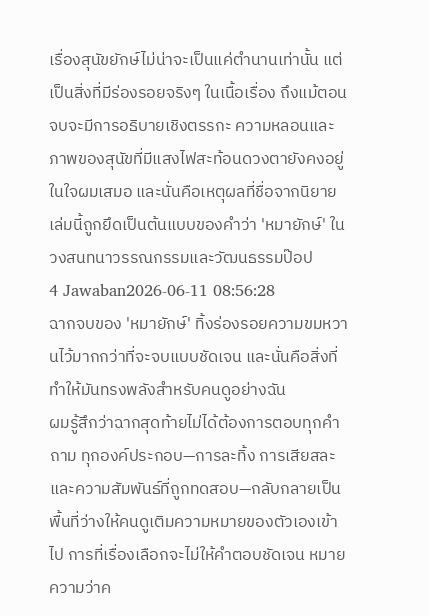เรื่องสุนัขยักษ์ไม่น่าจะเป็นแค่ตำนานเท่านั้น แต่เป็นสิ่งที่มีร่องรอยจริงๆ ในเนื้อเรื่อง ถึงแม้ตอนจบจะมีการอธิบายเชิงตรรกะ ความหลอนและภาพของสุนัขที่มีแสงไฟสะท้อนดวงตายังคงอยู่ในใจผมเสมอ และนั่นคือเหตุผลที่ชื่อจากนิยายเล่มนี้ถูกยึดเป็นต้นแบบของคำว่า 'หมายักษ์' ในวงสนทนาวรรณกรรมและวัฒนธรรมป๊อป
4 Jawaban2026-06-11 08:56:28
ฉากจบของ 'หมายักษ์' ทิ้งร่องรอยความขมหวานไว้มากกว่าที่จะจบแบบชัดเจน และนั่นคือสิ่งที่ทำให้มันทรงพลังสำหรับคนดูอย่างฉัน
ผมรู้สึกว่าฉากสุดท้ายไม่ได้ต้องการตอบทุกคำถาม ทุกองค์ประกอบ—การละทิ้ง การเสียสละ และความสัมพันธ์ที่ถูกทดสอบ—กลับกลายเป็นพื้นที่ว่างให้คนดูเติมความหมายของตัวเองเข้าไป การที่เรื่องเลือกจะไม่ให้คำตอบชัดเจน หมายความว่าค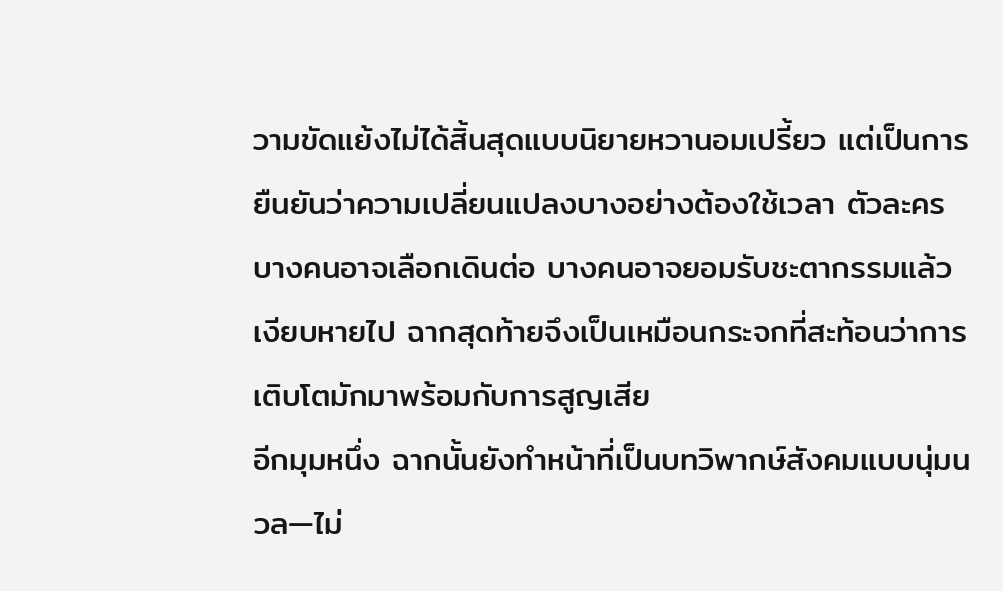วามขัดแย้งไม่ได้สิ้นสุดแบบนิยายหวานอมเปรี้ยว แต่เป็นการยืนยันว่าความเปลี่ยนแปลงบางอย่างต้องใช้เวลา ตัวละครบางคนอาจเลือกเดินต่อ บางคนอาจยอมรับชะตากรรมแล้วเงียบหายไป ฉากสุดท้ายจึงเป็นเหมือนกระจกที่สะท้อนว่าการเติบโตมักมาพร้อมกับการสูญเสีย
อีกมุมหนึ่ง ฉากนั้นยังทำหน้าที่เป็นบทวิพากษ์สังคมแบบนุ่มนวล—ไม่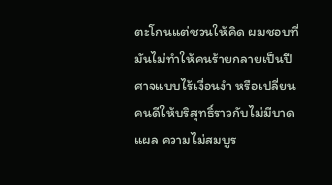ตะโกนแต่ชวนให้คิด ผมชอบที่มันไม่ทำให้คนร้ายกลายเป็นปีศาจแบบไร้เงื่อนงำ หรือเปลี่ยนคนดีให้บริสุทธิ์ราวกับไม่มีบาดแผล ความไม่สมบูร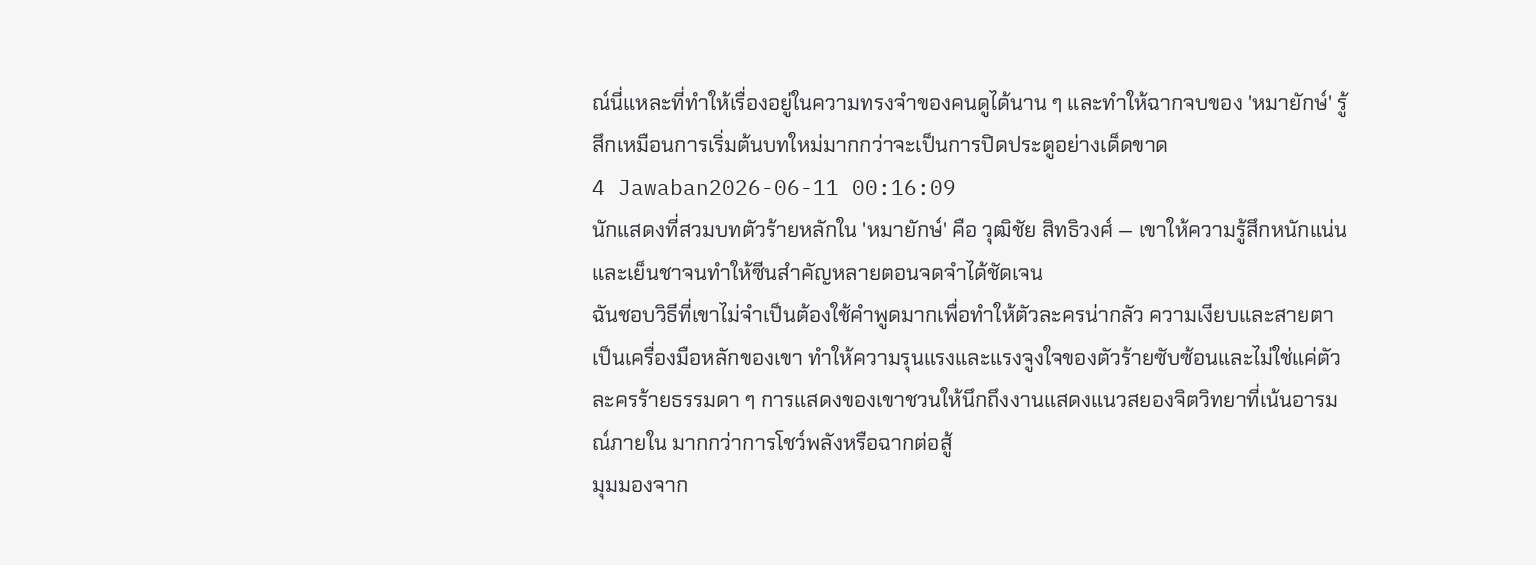ณ์นี่แหละที่ทำให้เรื่องอยู่ในความทรงจำของคนดูได้นาน ๆ และทำให้ฉากจบของ 'หมายักษ์' รู้สึกเหมือนการเริ่มต้นบทใหม่มากกว่าจะเป็นการปิดประตูอย่างเด็ดขาด
4 Jawaban2026-06-11 00:16:09
นักแสดงที่สวมบทตัวร้ายหลักใน 'หมายักษ์' คือ วุฒิชัย สิทธิวงศ์ — เขาให้ความรู้สึกหนักแน่นและเย็นชาจนทำให้ซีนสำคัญหลายตอนจดจำได้ชัดเจน
ฉันชอบวิธีที่เขาไม่จำเป็นต้องใช้คำพูดมากเพื่อทำให้ตัวละครน่ากลัว ความเงียบและสายตาเป็นเครื่องมือหลักของเขา ทำให้ความรุนแรงและแรงจูงใจของตัวร้ายซับซ้อนและไม่ใช่แค่ตัวละครร้ายธรรมดา ๆ การแสดงของเขาชวนให้นึกถึงงานแสดงแนวสยองจิตวิทยาที่เน้นอารมณ์ภายใน มากกว่าการโชว์พลังหรือฉากต่อสู้
มุมมองจาก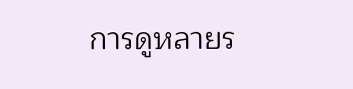การดูหลายร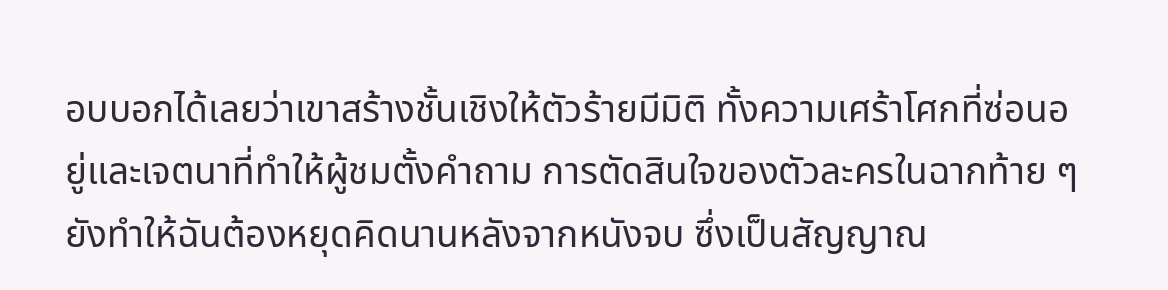อบบอกได้เลยว่าเขาสร้างชั้นเชิงให้ตัวร้ายมีมิติ ทั้งความเศร้าโศกที่ซ่อนอยู่และเจตนาที่ทำให้ผู้ชมตั้งคำถาม การตัดสินใจของตัวละครในฉากท้าย ๆ ยังทำให้ฉันต้องหยุดคิดนานหลังจากหนังจบ ซึ่งเป็นสัญญาณ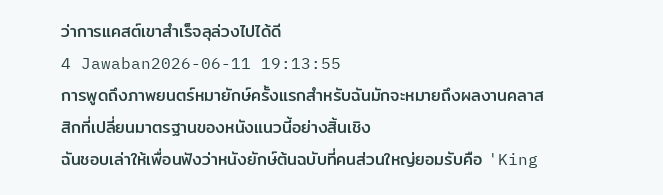ว่าการแคสต์เขาสำเร็จลุล่วงไปได้ดี
4 Jawaban2026-06-11 19:13:55
การพูดถึงภาพยนตร์หมายักษ์ครั้งแรกสำหรับฉันมักจะหมายถึงผลงานคลาสสิกที่เปลี่ยนมาตรฐานของหนังแนวนี้อย่างสิ้นเชิง
ฉันชอบเล่าให้เพื่อนฟังว่าหนังยักษ์ต้นฉบับที่คนส่วนใหญ่ยอมรับคือ 'King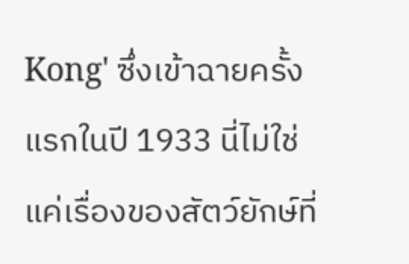Kong' ซึ่งเข้าฉายครั้งแรกในปี 1933 นี่ไม่ใช่แค่เรื่องของสัตว์ยักษ์ที่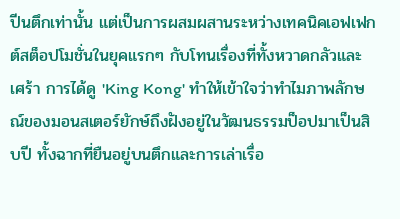ปีนตึกเท่านั้น แต่เป็นการผสมผสานระหว่างเทคนิคเอฟเฟกต์สต็อปโมชั่นในยุคแรกๆ กับโทนเรื่องที่ทั้งหวาดกลัวและเศร้า การได้ดู 'King Kong' ทำให้เข้าใจว่าทำไมภาพลักษณ์ของมอนสเตอร์ยักษ์ถึงฝังอยู่ในวัฒนธรรมป็อปมาเป็นสิบปี ทั้งฉากที่ยืนอยู่บนตึกและการเล่าเรื่อ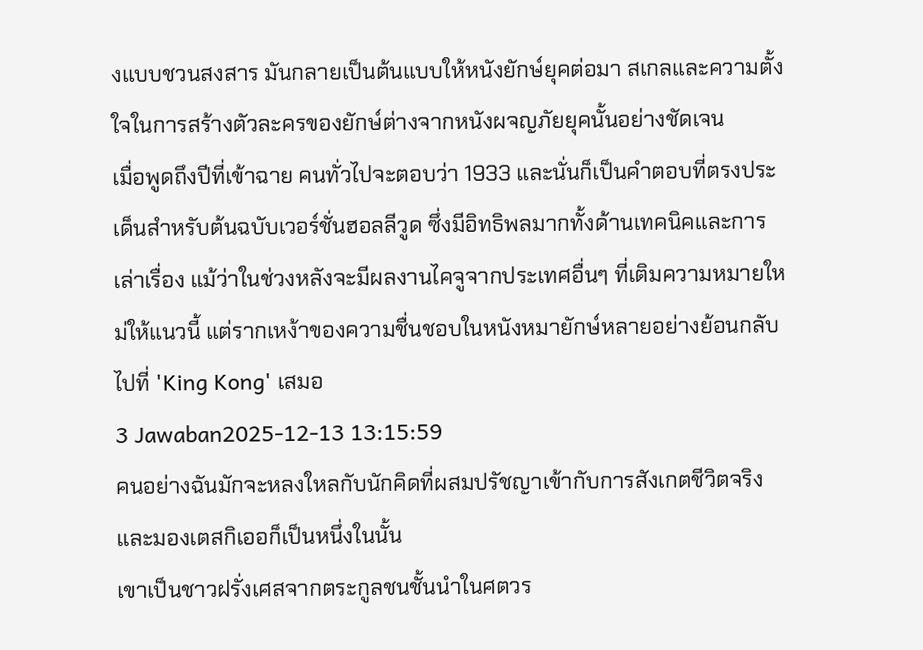งแบบชวนสงสาร มันกลายเป็นต้นแบบให้หนังยักษ์ยุคต่อมา สเกลและความตั้งใจในการสร้างตัวละครของยักษ์ต่างจากหนังผจญภัยยุคนั้นอย่างชัดเจน
เมื่อพูดถึงปีที่เข้าฉาย คนทั่วไปจะตอบว่า 1933 และนั่นก็เป็นคำตอบที่ตรงประเด็นสำหรับต้นฉบับเวอร์ชั่นฮอลลีวูด ซึ่งมีอิทธิพลมากทั้งด้านเทคนิคและการเล่าเรื่อง แม้ว่าในช่วงหลังจะมีผลงานไคจูจากประเทศอื่นๆ ที่เติมความหมายใหม่ให้แนวนี้ แต่รากเหง้าของความชื่นชอบในหนังหมายักษ์หลายอย่างย้อนกลับไปที่ 'King Kong' เสมอ
3 Jawaban2025-12-13 13:15:59
คนอย่างฉันมักจะหลงใหลกับนักคิดที่ผสมปรัชญาเข้ากับการสังเกตชีวิตจริง และมองเตสกิเออก็เป็นหนึ่งในนั้น
เขาเป็นชาวฝรั่งเศสจากตระกูลชนชั้นนำในศตวร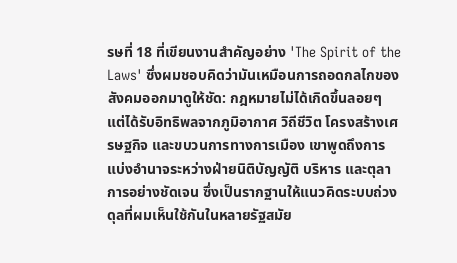รษที่ 18 ที่เขียนงานสำคัญอย่าง 'The Spirit of the Laws' ซึ่งผมชอบคิดว่ามันเหมือนการถอดกลไกของสังคมออกมาดูให้ชัด: กฎหมายไม่ได้เกิดขึ้นลอยๆ แต่ได้รับอิทธิพลจากภูมิอากาศ วิถีชีวิต โครงสร้างเศรษฐกิจ และขบวนการทางการเมือง เขาพูดถึงการแบ่งอำนาจระหว่างฝ่ายนิติบัญญัติ บริหาร และตุลาการอย่างชัดเจน ซึ่งเป็นรากฐานให้แนวคิดระบบถ่วงดุลที่ผมเห็นใช้กันในหลายรัฐสมัย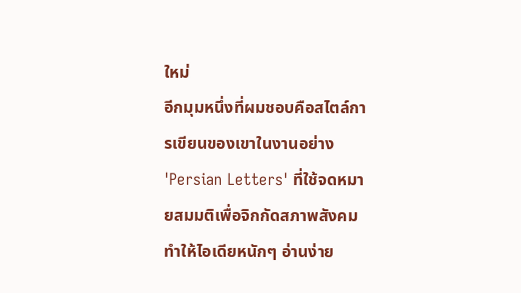ใหม่
อีกมุมหนึ่งที่ผมชอบคือสไตล์การเขียนของเขาในงานอย่าง 'Persian Letters' ที่ใช้จดหมายสมมติเพื่อจิกกัดสภาพสังคม ทำให้ไอเดียหนักๆ อ่านง่าย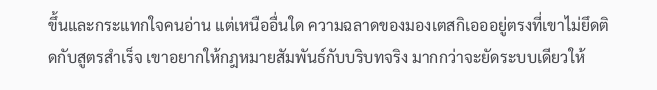ขึ้นและกระแทกใจคนอ่าน แต่เหนืออื่นใด ความฉลาดของมองเตสกิเอออยู่ตรงที่เขาไม่ยึดติดกับสูตรสำเร็จ เขาอยากให้กฎหมายสัมพันธ์กับบริบทจริง มากกว่าจะยัดระบบเดียวให้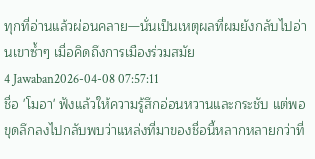ทุกที่อ่านแล้วผ่อนคลาย—นั่นเป็นเหตุผลที่ผมยังกลับไปอ่านเขาซ้ำๆ เมื่อคิดถึงการเมืองร่วมสมัย
4 Jawaban2026-04-08 07:57:11
ชื่อ 'โมอา' ฟังแล้วให้ความรู้สึกอ่อนหวานและกระชับ แต่พอขุดลึกลงไปกลับพบว่าแหล่งที่มาของชื่อนี้หลากหลายกว่าที่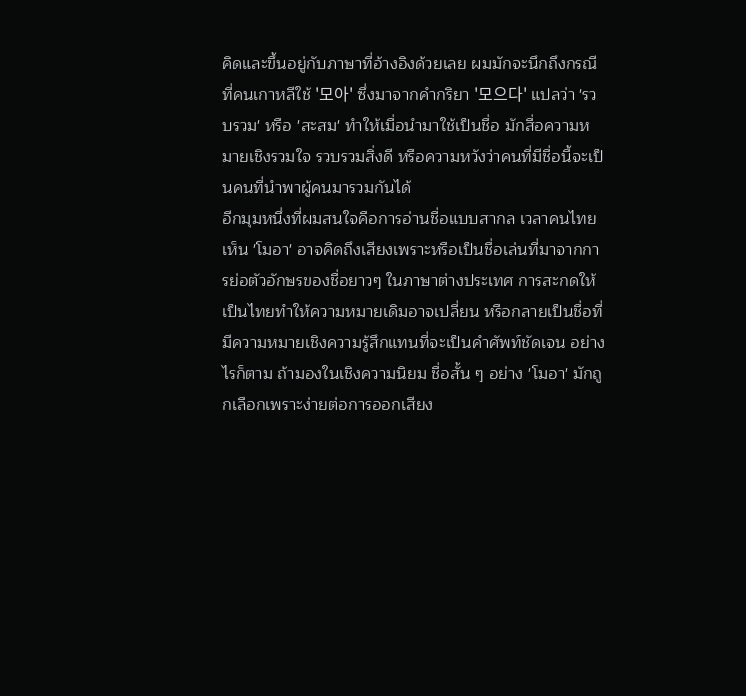คิดและขึ้นอยู่กับภาษาที่อ้างอิงด้วยเลย ผมมักจะนึกถึงกรณีที่คนเกาหลีใช้ '모아' ซึ่งมาจากคำกริยา '모으다' แปลว่า 'รวบรวม' หรือ 'สะสม' ทำให้เมื่อนำมาใช้เป็นชื่อ มักสื่อความหมายเชิงรวมใจ รวบรวมสิ่งดี หรือความหวังว่าคนที่มีชื่อนี้จะเป็นคนที่นำพาผู้คนมารวมกันได้
อีกมุมหนึ่งที่ผมสนใจคือการอ่านชื่อแบบสากล เวลาคนไทยเห็น 'โมอา' อาจคิดถึงเสียงเพราะหรือเป็นชื่อเล่นที่มาจากการย่อตัวอักษรของชื่อยาวๆ ในภาษาต่างประเทศ การสะกดให้เป็นไทยทำให้ความหมายเดิมอาจเปลี่ยน หรือกลายเป็นชื่อที่มีความหมายเชิงความรู้สึกแทนที่จะเป็นคำศัพท์ชัดเจน อย่างไรก็ตาม ถ้ามองในเชิงความนิยม ชื่อสั้น ๆ อย่าง 'โมอา' มักถูกเลือกเพราะง่ายต่อการออกเสียง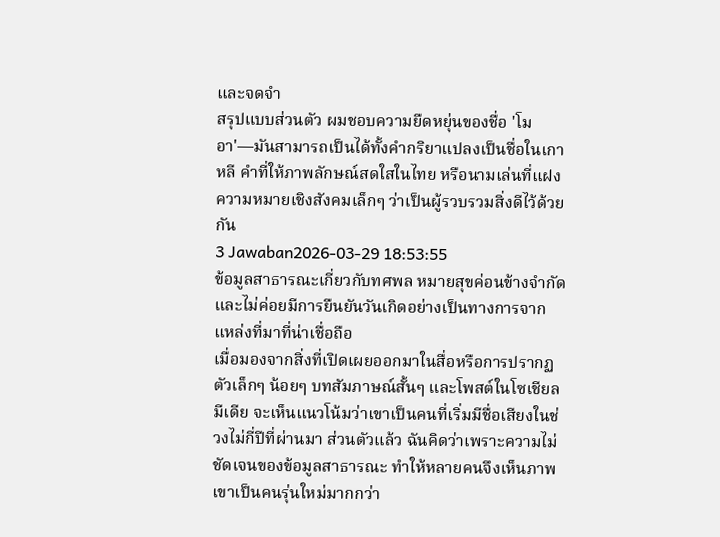และจดจำ
สรุปแบบส่วนตัว ผมชอบความยืดหยุ่นของชื่อ 'โมอา'—มันสามารถเป็นได้ทั้งคำกริยาแปลงเป็นชื่อในเกาหลี คำที่ให้ภาพลักษณ์สดใสในไทย หรือนามเล่นที่แฝงความหมายเชิงสังคมเล็กๆ ว่าเป็นผู้รวบรวมสิ่งดีไว้ด้วยกัน
3 Jawaban2026-03-29 18:53:55
ข้อมูลสาธารณะเกี่ยวกับทศพล หมายสุขค่อนข้างจำกัดและไม่ค่อยมีการยืนยันวันเกิดอย่างเป็นทางการจากแหล่งที่มาที่น่าเชื่อถือ
เมื่อมองจากสิ่งที่เปิดเผยออกมาในสื่อหรือการปรากฏตัวเล็กๆ น้อยๆ บทสัมภาษณ์สั้นๆ และโพสต์ในโซเชียลมีเดีย จะเห็นแนวโน้มว่าเขาเป็นคนที่เริ่มมีชื่อเสียงในช่วงไม่กี่ปีที่ผ่านมา ส่วนตัวแล้ว ฉันคิดว่าเพราะความไม่ชัดเจนของข้อมูลสาธารณะ ทำให้หลายคนจึงเห็นภาพเขาเป็นคนรุ่นใหม่มากกว่า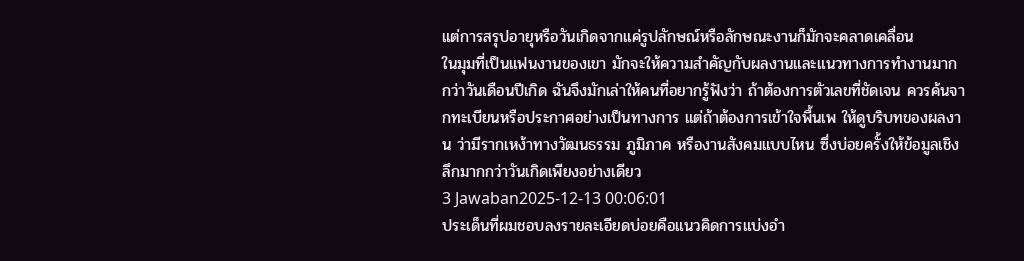แต่การสรุปอายุหรือวันเกิดจากแค่รูปลักษณ์หรือลักษณะงานก็มักจะคลาดเคลื่อน
ในมุมที่เป็นแฟนงานของเขา มักจะให้ความสำคัญกับผลงานและแนวทางการทำงานมากกว่าวันเดือนปีเกิด ฉันจึงมักเล่าให้คนที่อยากรู้ฟังว่า ถ้าต้องการตัวเลขที่ชัดเจน ควรค้นจากทะเบียนหรือประกาศอย่างเป็นทางการ แต่ถ้าต้องการเข้าใจพื้นเพ ให้ดูบริบทของผลงาน ว่ามีรากเหง้าทางวัฒนธรรม ภูมิภาค หรืองานสังคมแบบไหน ซึ่งบ่อยครั้งให้ข้อมูลเชิงลึกมากกว่าวันเกิดเพียงอย่างเดียว
3 Jawaban2025-12-13 00:06:01
ประเด็นที่ผมชอบลงรายละเอียดบ่อยคือแนวคิดการแบ่งอำ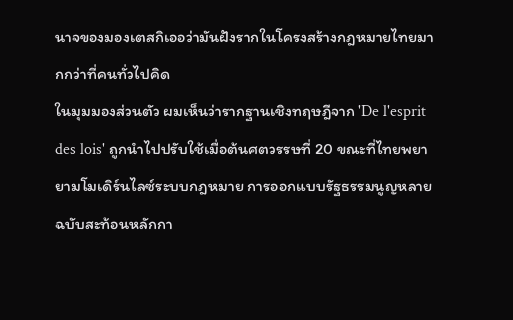นาจของมองเตสกิเออว่ามันฝังรากในโครงสร้างกฎหมายไทยมากกว่าที่คนทั่วไปคิด
ในมุมมองส่วนตัว ผมเห็นว่ารากฐานเชิงทฤษฎีจาก 'De l'esprit des lois' ถูกนำไปปรับใช้เมื่อต้นศตวรรษที่ 20 ขณะที่ไทยพยายามโมเดิร์นไลซ์ระบบกฎหมาย การออกแบบรัฐธรรมนูญหลายฉบับสะท้อนหลักกา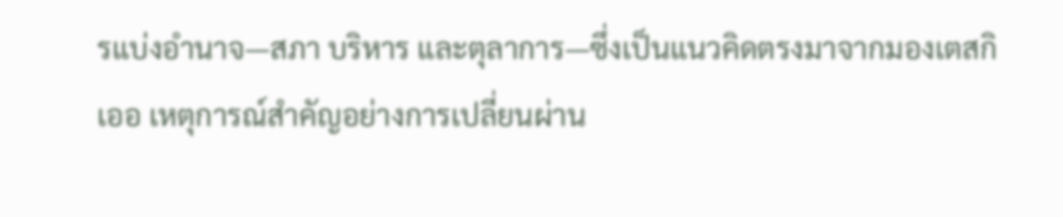รแบ่งอำนาจ—สภา บริหาร และตุลาการ—ซึ่งเป็นแนวคิดตรงมาจากมองเตสกิเออ เหตุการณ์สำคัญอย่างการเปลี่ยนผ่าน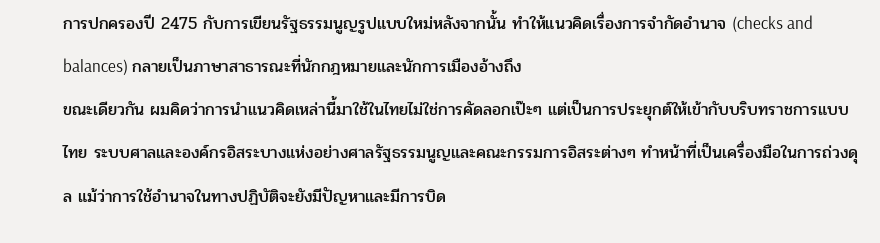การปกครองปี 2475 กับการเขียนรัฐธรรมนูญรูปแบบใหม่หลังจากนั้น ทำให้แนวคิดเรื่องการจำกัดอำนาจ (checks and balances) กลายเป็นภาษาสาธารณะที่นักกฎหมายและนักการเมืองอ้างถึง
ขณะเดียวกัน ผมคิดว่าการนำแนวคิดเหล่านี้มาใช้ในไทยไม่ใช่การคัดลอกเป๊ะๆ แต่เป็นการประยุกต์ให้เข้ากับบริบทราชการแบบไทย ระบบศาลและองค์กรอิสระบางแห่งอย่างศาลรัฐธรรมนูญและคณะกรรมการอิสระต่างๆ ทำหน้าที่เป็นเครื่องมือในการถ่วงดุล แม้ว่าการใช้อำนาจในทางปฏิบัติจะยังมีปัญหาและมีการบิด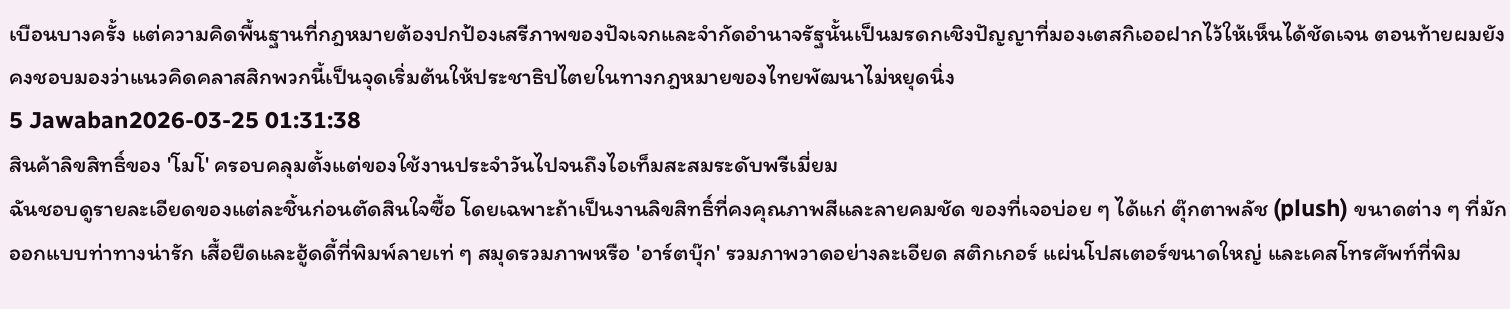เบือนบางครั้ง แต่ความคิดพื้นฐานที่กฎหมายต้องปกป้องเสรีภาพของปัจเจกและจำกัดอำนาจรัฐนั้นเป็นมรดกเชิงปัญญาที่มองเตสกิเออฝากไว้ให้เห็นได้ชัดเจน ตอนท้ายผมยังคงชอบมองว่าแนวคิดคลาสสิกพวกนี้เป็นจุดเริ่มต้นให้ประชาธิปไตยในทางกฎหมายของไทยพัฒนาไม่หยุดนิ่ง
5 Jawaban2026-03-25 01:31:38
สินค้าลิขสิทธิ์ของ 'โมโ' ครอบคลุมตั้งแต่ของใช้งานประจำวันไปจนถึงไอเท็มสะสมระดับพรีเมี่ยม
ฉันชอบดูรายละเอียดของแต่ละชิ้นก่อนตัดสินใจซื้อ โดยเฉพาะถ้าเป็นงานลิขสิทธิ์ที่คงคุณภาพสีและลายคมชัด ของที่เจอบ่อย ๆ ได้แก่ ตุ๊กตาพลัช (plush) ขนาดต่าง ๆ ที่มักออกแบบท่าทางน่ารัก เสื้อยืดและฮู้ดดี้ที่พิมพ์ลายเท่ ๆ สมุดรวมภาพหรือ 'อาร์ตบุ๊ก' รวมภาพวาดอย่างละเอียด สติกเกอร์ แผ่นโปสเตอร์ขนาดใหญ่ และเคสโทรศัพท์ที่พิม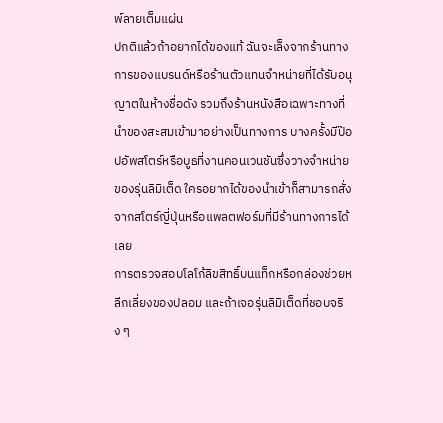พ์ลายเต็มแผ่น
ปกติแล้วถ้าอยากได้ของแท้ ฉันจะเล็งจากร้านทางการของแบรนด์หรือร้านตัวแทนจำหน่ายที่ได้รับอนุญาตในห้างชื่อดัง รวมถึงร้านหนังสือเฉพาะทางที่นำของสะสมเข้ามาอย่างเป็นทางการ บางครั้งมีป๊อปอัพสโตร์หรือบูธที่งานคอนเวนชันซึ่งวางจำหน่ายของรุ่นลิมิเต็ด ใครอยากได้ของนำเข้าก็สามารถสั่งจากสโตร์ญี่ปุ่นหรือแพลตฟอร์มที่มีร้านทางการได้เลย
การตรวจสอบโลโก้ลิขสิทธิ์บนแท็กหรือกล่องช่วยหลีกเลี่ยงของปลอม และถ้าเจอรุ่นลิมิเต็ดที่ชอบจริง ๆ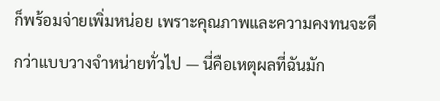ก็พร้อมจ่ายเพิ่มหน่อย เพราะคุณภาพและความคงทนจะดีกว่าแบบวางจำหน่ายทั่วไป — นี่คือเหตุผลที่ฉันมัก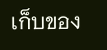เก็บของ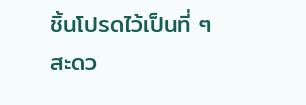ชิ้นโปรดไว้เป็นที่ ๆ สะดว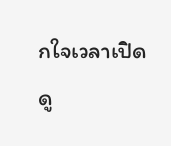กใจเวลาเปิดดู